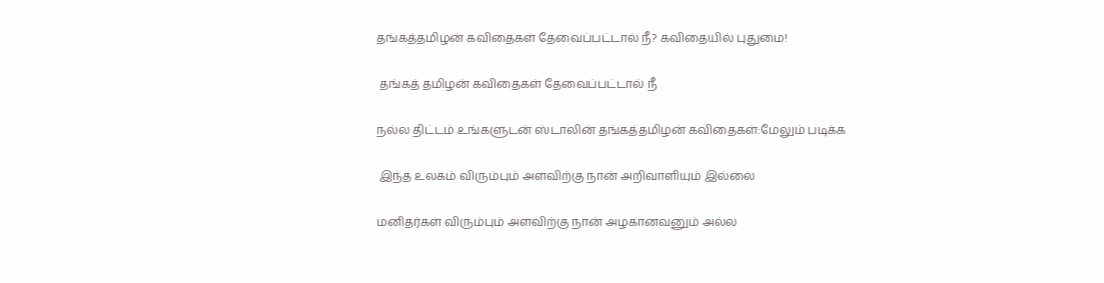தங்கத்தமிழன் கவிதைகள் தேவைப்பட்டால் நீ? கவிதையில் புதுமை!

 தங்கத் தமிழன் கவிதைகள் தேவைப்பட்டால் நீ

நல்ல திட்டம் உங்களுடன் ஸ்டாலின் தங்கத்தமிழன் கவிதைகள்:மேலும் படிக்க

 இந்த உலகம் விரும்பும் அளவிற்கு நான் அறிவாளியும் இல்லை

மனிதர்கள் விரும்பும் அளவிற்கு நான் அழகானவனும் அல்ல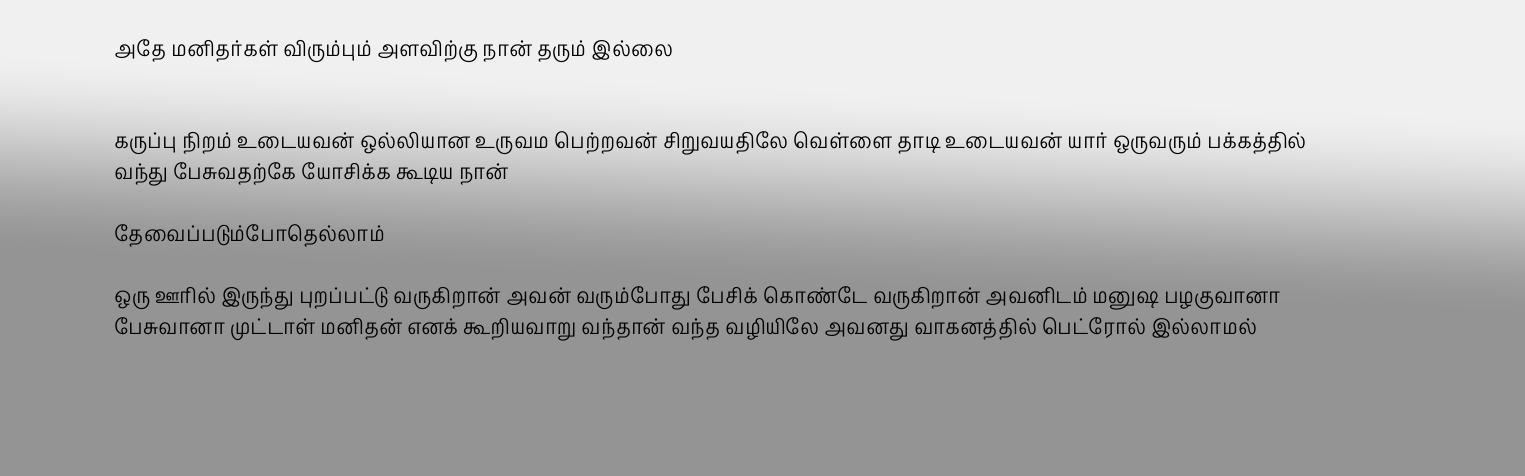அதே மனிதர்கள் விரும்பும் அளவிற்கு நான் தரும் இல்லை


கருப்பு நிறம் உடையவன் ஒல்லியான உருவம பெற்றவன் சிறுவயதிலே வெள்ளை தாடி உடையவன் யார் ஒருவரும் பக்கத்தில் வந்து பேசுவதற்கே யோசிக்க கூடிய நான்

தேவைப்படும்போதெல்லாம்

ஒரு ஊரில் இருந்து புறப்பட்டு வருகிறான் அவன் வரும்போது பேசிக் கொண்டே வருகிறான் அவனிடம் மனுஷ பழகுவானா பேசுவானா முட்டாள் மனிதன் எனக் கூறியவாறு வந்தான் வந்த வழியிலே அவனது வாகனத்தில் பெட்ரோல் இல்லாமல்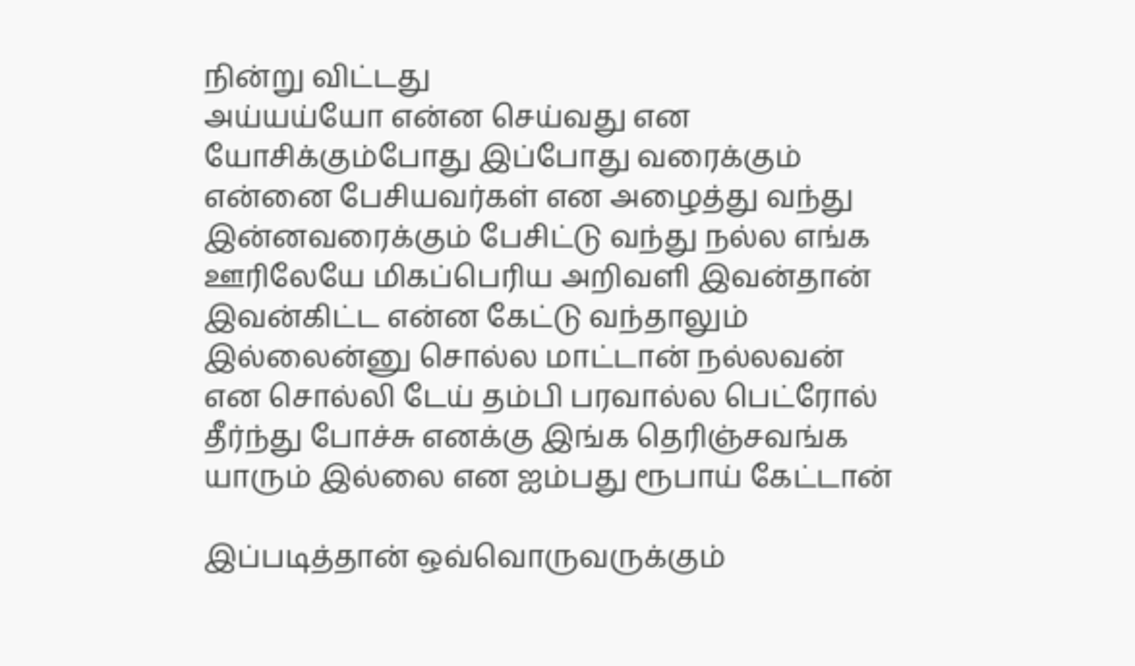நின்று விட்டது
அய்யய்யோ என்ன செய்வது என யோசிக்கும்போது இப்போது வரைக்கும் என்னை பேசியவர்கள் என அழைத்து வந்து இன்னவரைக்கும் பேசிட்டு வந்து நல்ல எங்க ஊரிலேயே மிகப்பெரிய அறிவளி இவன்தான் இவன்கிட்ட என்ன கேட்டு வந்தாலும் இல்லைன்னு சொல்ல மாட்டான் நல்லவன் என சொல்லி டேய் தம்பி பரவால்ல பெட்ரோல் தீர்ந்து போச்சு எனக்கு இங்க தெரிஞ்சவங்க யாரும் இல்லை என ஐம்பது ரூபாய் கேட்டான்

இப்படித்தான் ஒவ்வொருவருக்கும்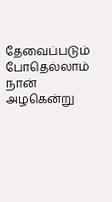தேவைப்படும் போதெல்லாம் நான் அழகென்று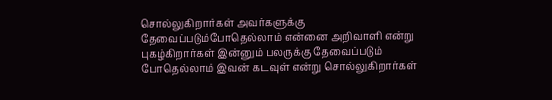சொல்லுகிறார்கள் அவர்களுக்கு தேவைப்படும்போதெல்லாம் என்னை அறிவாளி என்று புகழ்கிறார்கள் இன்னும் பலருக்கு தேவைப்படும் போதெல்லாம் இவன் கடவுள் என்று சொல்லுகிறார்கள்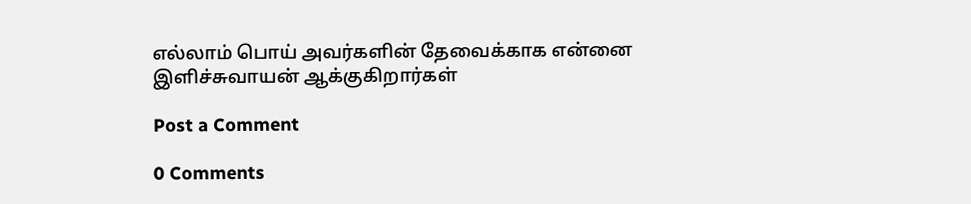எல்லாம் பொய் அவர்களின் தேவைக்காக என்னை இளிச்சுவாயன் ஆக்குகிறார்கள்

Post a Comment

0 Comments